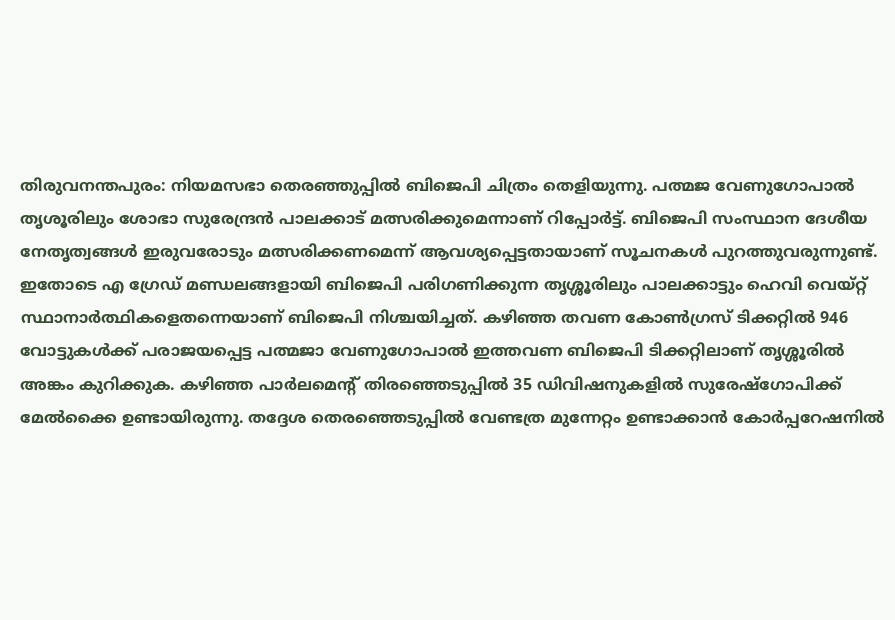തിരുവനന്തപുരം: നിയമസഭാ തെരഞ്ഞുപ്പിൽ ബിജെപി ചിത്രം തെളിയുന്നു. പത്മജ വേണുഗോപാൽ തൃശൂരിലും ശോഭാ സുരേന്ദ്രൻ പാലക്കാട് മത്സരിക്കുമെന്നാണ് റിപ്പോർട്ട്. ബിജെപി സംസ്ഥാന ദേശീയ നേതൃത്വങ്ങൾ ഇരുവരോടും മത്സരിക്കണമെന്ന് ആവശ്യപ്പെട്ടതായാണ് സൂചനകൾ പുറത്തുവരുന്നുണ്ട്.
ഇതോടെ എ ഗ്രേഡ് മണ്ഡലങ്ങളായി ബിജെപി പരിഗണിക്കുന്ന തൃശ്ശൂരിലും പാലക്കാട്ടും ഹെവി വെയ്റ്റ് സ്ഥാനാർത്ഥികളെതന്നെയാണ് ബിജെപി നിശ്ചയിച്ചത്. കഴിഞ്ഞ തവണ കോൺഗ്രസ് ടിക്കറ്റിൽ 946 വോട്ടുകൾക്ക് പരാജയപ്പെട്ട പത്മജാ വേണുഗോപാൽ ഇത്തവണ ബിജെപി ടിക്കറ്റിലാണ് തൃശ്ശൂരിൽ അങ്കം കുറിക്കുക. കഴിഞ്ഞ പാർലമെന്റ് തിരഞ്ഞെടുപ്പിൽ 35 ഡിവിഷനുകളിൽ സുരേഷ്ഗോപിക്ക് മേൽക്കൈ ഉണ്ടായിരുന്നു. തദ്ദേശ തെരഞ്ഞെടുപ്പിൽ വേണ്ടത്ര മുന്നേറ്റം ഉണ്ടാക്കാൻ കോർപ്പറേഷനിൽ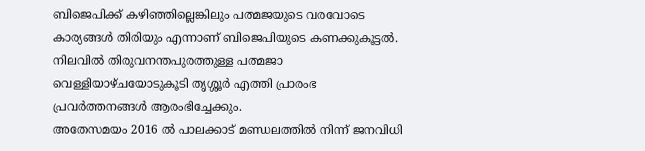ബിജെപിക്ക് കഴിഞ്ഞില്ലെങ്കിലും പത്മജയുടെ വരവോടെ കാര്യങ്ങൾ തിരിയും എന്നാണ് ബിജെപിയുടെ കണക്കുകൂട്ടൽ. നിലവിൽ തിരുവനന്തപുരത്തുള്ള പത്മജാ വെള്ളിയാഴ്ചയോടുകൂടി തൃശ്ശൂർ എത്തി പ്രാരംഭ പ്രവർത്തനങ്ങൾ ആരംഭിച്ചേക്കും.
അതേസമയം 2016 ൽ പാലക്കാട് മണ്ഡലത്തിൽ നിന്ന് ജനവിധി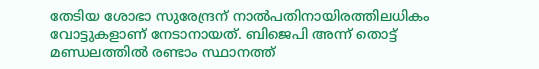തേടിയ ശോഭാ സുരേന്ദ്രന് നാൽപതിനായിരത്തിലധികം വോട്ടുകളാണ് നേടാനായത്. ബിജെപി അന്ന് തൊട്ട് മണ്ഡലത്തിൽ രണ്ടാം സ്ഥാനത്ത്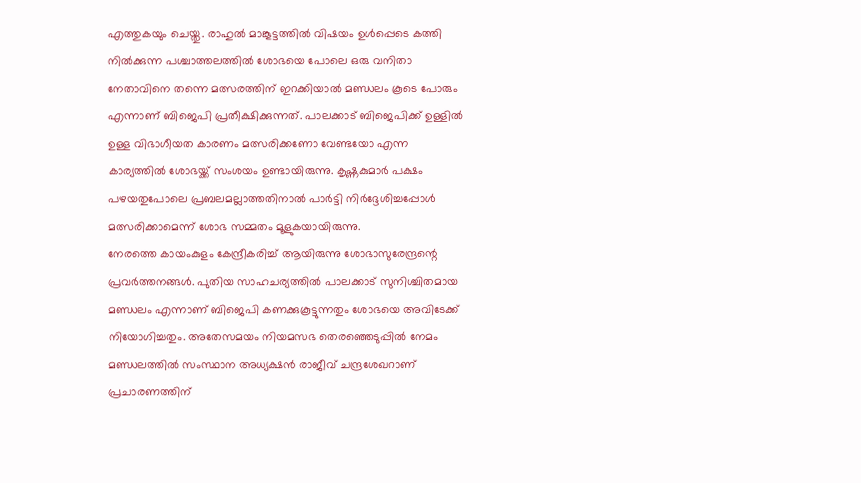എത്തുകയും ചെയ്തു. രാഹുൽ മാങ്കൂട്ടത്തിൽ വിഷയം ഉൾപ്പെടെ കത്തി നിൽക്കുന്ന പശ്ചാത്തലത്തിൽ ശോഭയെ പോലെ ഒരു വനിതാ നേതാവിനെ തന്നെ മത്സരത്തിന് ഇറക്കിയാൽ മണ്ഡലം കൂടെ പോരും എന്നാണ് ബിജെപി പ്രതീക്ഷിക്കുന്നത്. പാലക്കാട് ബിജെപിക്ക് ഉള്ളിൽ ഉള്ള വിഭാഗീയത കാരണം മത്സരിക്കണോ വേണ്ടയോ എന്ന കാര്യത്തിൽ ശോഭയ്ക്ക് സംശയം ഉണ്ടായിരുന്നു. കൃഷ്ണകുമാർ പക്ഷം പഴയതുപോലെ പ്രബലമല്ലാത്തതിനാൽ പാർട്ടി നിർദ്ദേശിച്ചപ്പോൾ മത്സരിക്കാമെന്ന് ശോഭ സമ്മതം മൂളുകയായിരുന്നു.
നേരത്തെ കായംകുളം കേന്ദ്രീകരിച്ച് ആയിരുന്നു ശോഭാസുരേന്ദ്രന്റെ പ്രവർത്തനങ്ങൾ. പുതിയ സാഹചര്യത്തിൽ പാലക്കാട് സുനിശ്ചിതമായ മണ്ഡലം എന്നാണ് ബിജെപി കണക്കുകൂട്ടുന്നതും ശോഭയെ അവിടേക്ക് നിയോഗിച്ചതും. അതേസമയം നിയമസഭ തെരഞ്ഞെടുപ്പിൽ നേമം മണ്ഡലത്തിൽ സംസ്ഥാന അധ്യക്ഷൻ രാജീവ് ചന്ദ്രശേഖറാണ് പ്രചാരണത്തിന്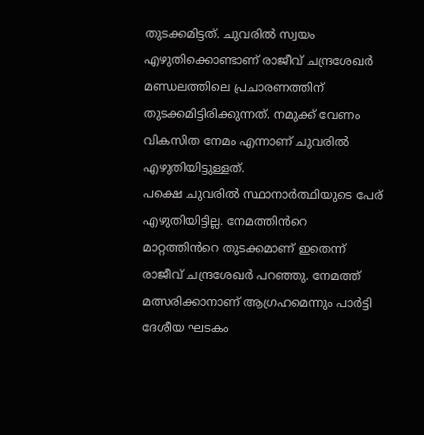തുടക്കമിട്ടത്. ചുവരിൽ സ്വയം എഴുതിക്കൊണ്ടാണ് രാജീവ് ചന്ദ്രശേഖർ മണ്ഡലത്തിലെ പ്രചാരണത്തിന് തുടക്കമിട്ടിരിക്കുന്നത്. നമുക്ക് വേണം വികസിത നേമം എന്നാണ് ചുവരിൽ എഴുതിയിട്ടുള്ളത്.
പക്ഷെ ചുവരിൽ സ്ഥാനാർത്ഥിയുടെ പേര് എഴുതിയിട്ടില്ല. നേമത്തിൻറെ മാറ്റത്തിൻറെ തുടക്കമാണ് ഇതെന്ന് രാജീവ് ചന്ദ്രശേഖർ പറഞ്ഞു. നേമത്ത് മത്സരിക്കാനാണ് ആഗ്രഹമെന്നും പാർട്ടി ദേശീയ ഘടകം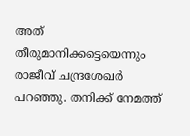അത് തീരുമാനിക്കട്ടെയെന്നും രാജീവ് ചന്ദ്രശേഖർ പറഞ്ഞു. തനിക്ക് നേമത്ത്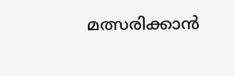മത്സരിക്കാൻ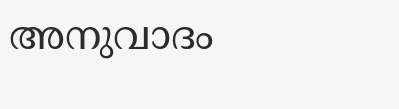അനുവാദം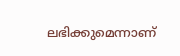ലഭിക്കുമെന്നാണ്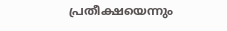പ്രതീക്ഷയെന്നും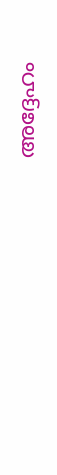അദ്ദേഹം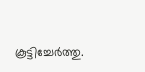കൂട്ടിച്ചേർത്തു.